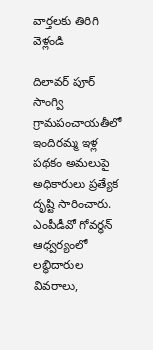వార్తలకు తిరిగి వెళ్లండి

దిలావర్ పూర్ సాంగ్వి గ్రామపంచాయతీలో ఇందిరమ్మ ఇళ్ల పథకం అమలుపై అధికారులు ప్రత్యేక దృష్టి సారించారు.
ఎంపీడీవో గోవర్ధన్ ఆధ్వర్యంలో లబ్ధిదారుల వివరాలు,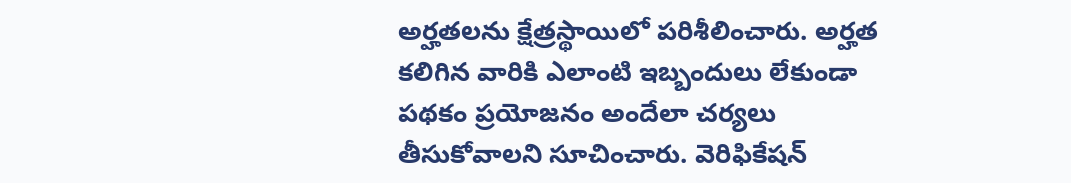అర్హతలను క్షేత్రస్థాయిలో పరిశీలించారు. అర్హత కలిగిన వారికి ఎలాంటి ఇబ్బందులు లేకుండా పథకం ప్రయోజనం అందేలా చర్యలు తీసుకోవాలని సూచించారు. వెరిఫికేషన్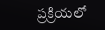ప్రక్రియలో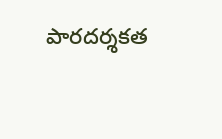పారదర్శకత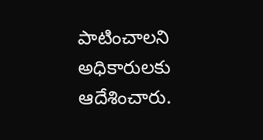పాటించాలని అధికారులకు ఆదేశించారు.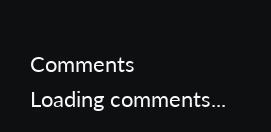Comments
Loading comments...